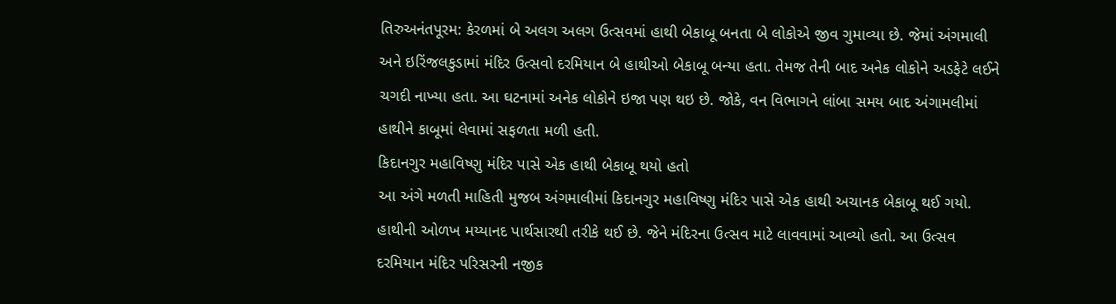તિરુઅનંતપૂરમ: કેરળમાં બે અલગ અલગ ઉત્સવમાં હાથી બેકાબૂ બનતા બે લોકોએ જીવ ગુમાવ્યા છે. જેમાં અંગમાલી અને ઇરિંજલકુડામાં મંદિર ઉત્સવો દરમિયાન બે હાથીઓ બેકાબૂ બન્યા હતા. તેમજ તેની બાદ અનેક લોકોને અડફેટે લઈને ચગદી નાખ્યા હતા. આ ઘટનામાં અનેક લોકોને ઇજા પણ થઇ છે. જોકે, વન વિભાગને લાંબા સમય બાદ અંગામલીમાં હાથીને કાબૂમાં લેવામાં સફળતા મળી હતી.
કિદાનગુર મહાવિષ્ણુ મંદિર પાસે એક હાથી બેકાબૂ થયો હતો
આ અંગે મળતી માહિતી મુજબ અંગમાલીમાં કિદાનગુર મહાવિષ્ણુ મંદિર પાસે એક હાથી અચાનક બેકાબૂ થઈ ગયો. હાથીની ઓળખ મય્યાનદ પાર્થસારથી તરીકે થઈ છે. જેને મંદિરના ઉત્સવ માટે લાવવામાં આવ્યો હતો. આ ઉત્સવ દરમિયાન મંદિર પરિસરની નજીક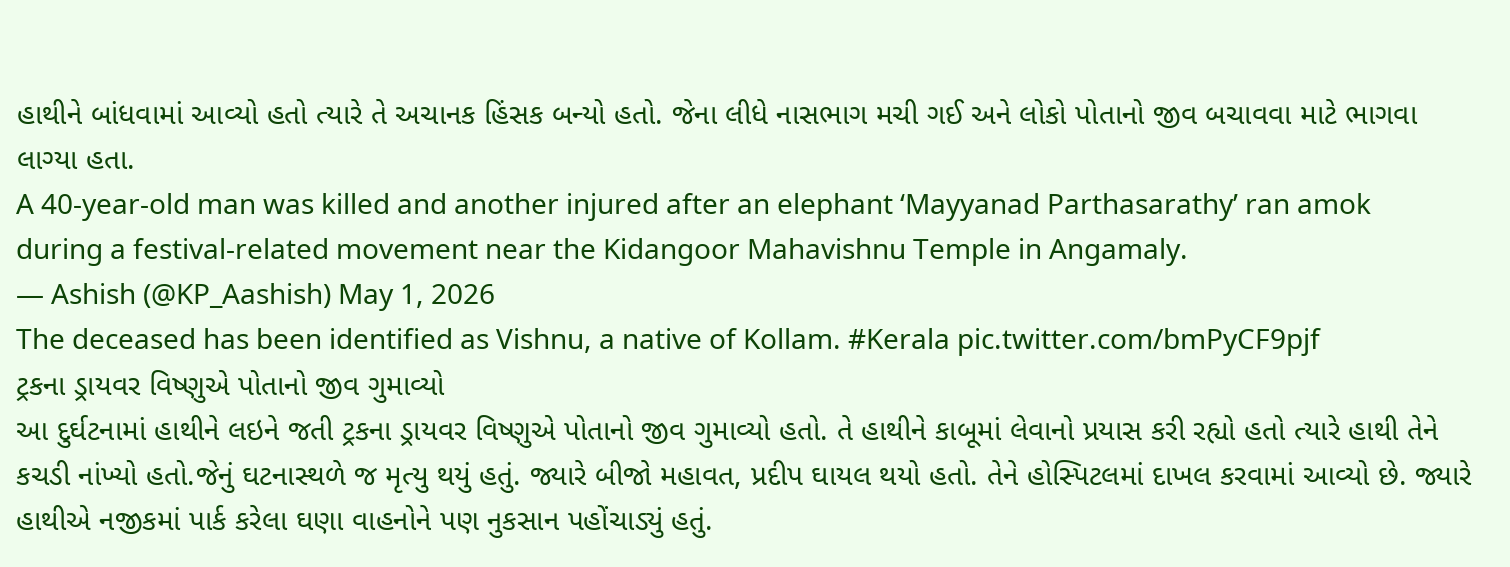હાથીને બાંધવામાં આવ્યો હતો ત્યારે તે અચાનક હિંસક બન્યો હતો. જેના લીધે નાસભાગ મચી ગઈ અને લોકો પોતાનો જીવ બચાવવા માટે ભાગવા લાગ્યા હતા.
A 40-year-old man was killed and another injured after an elephant ‘Mayyanad Parthasarathy’ ran amok during a festival-related movement near the Kidangoor Mahavishnu Temple in Angamaly.
— Ashish (@KP_Aashish) May 1, 2026
The deceased has been identified as Vishnu, a native of Kollam. #Kerala pic.twitter.com/bmPyCF9pjf
ટ્રકના ડ્રાયવર વિષ્ણુએ પોતાનો જીવ ગુમાવ્યો
આ દુર્ઘટનામાં હાથીને લઇને જતી ટ્રકના ડ્રાયવર વિષ્ણુએ પોતાનો જીવ ગુમાવ્યો હતો. તે હાથીને કાબૂમાં લેવાનો પ્રયાસ કરી રહ્યો હતો ત્યારે હાથી તેને કચડી નાંખ્યો હતો.જેનું ઘટનાસ્થળે જ મૃત્યુ થયું હતું. જ્યારે બીજો મહાવત, પ્રદીપ ઘાયલ થયો હતો. તેને હોસ્પિટલમાં દાખલ કરવામાં આવ્યો છે. જ્યારે હાથીએ નજીકમાં પાર્ક કરેલા ઘણા વાહનોને પણ નુકસાન પહોંચાડ્યું હતું.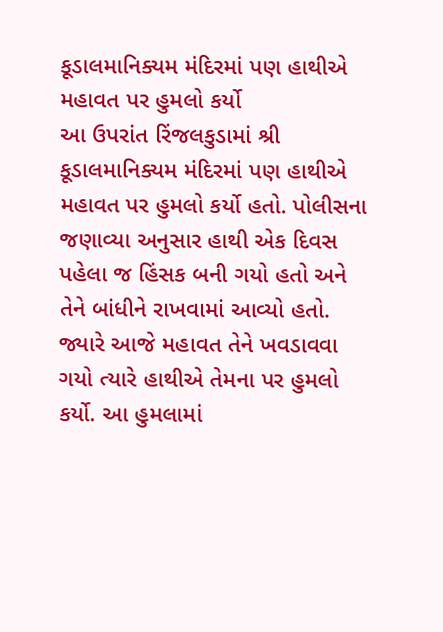કૂડાલમાનિક્યમ મંદિરમાં પણ હાથીએ મહાવત પર હુમલો કર્યો
આ ઉપરાંત રિંજલકુડામાં શ્રી કૂડાલમાનિક્યમ મંદિરમાં પણ હાથીએ મહાવત પર હુમલો કર્યો હતો. પોલીસના જણાવ્યા અનુસાર હાથી એક દિવસ પહેલા જ હિંસક બની ગયો હતો અને તેને બાંધીને રાખવામાં આવ્યો હતો. જ્યારે આજે મહાવત તેને ખવડાવવા ગયો ત્યારે હાથીએ તેમના પર હુમલો કર્યો. આ હુમલામાં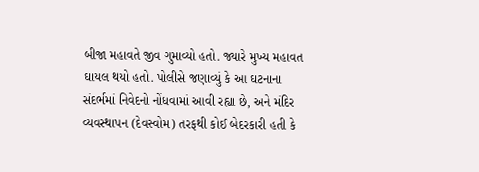બીજા મહાવતે જીવ ગુમાવ્યો હતો. જ્યારે મુખ્ય મહાવત ઘાયલ થયો હતો. પોલીસે જણાવ્યું કે આ ઘટનાના સંદર્ભમાં નિવેદનો નોંધવામાં આવી રહ્યા છે, અને મંદિર વ્યવસ્થાપન (દેવસ્વોમ) તરફથી કોઈ બેદરકારી હતી કે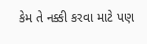કેમ તે નક્કી કરવા માટે પણ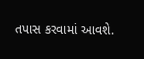તપાસ કરવામાં આવશે.